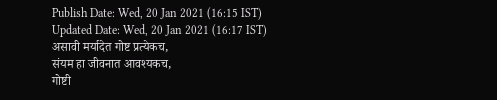Publish Date: Wed, 20 Jan 2021 (16:15 IST)
Updated Date: Wed, 20 Jan 2021 (16:17 IST)
असावी मर्यादेत गोष्ट प्रत्येकच,
संयम हा जीवनात आवश्यकच,
गोष्टी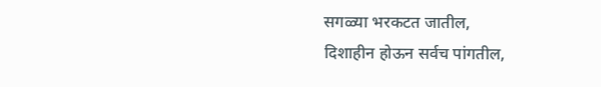सगळ्या भरकटत जातील,
दिशाहीन होऊन सर्वच पांगतील,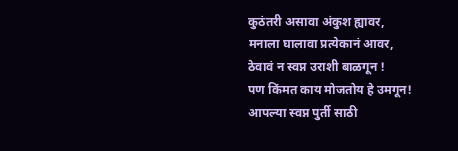कुठंतरी असावा अंकुश ह्यावर,
मनाला घालावा प्रत्येकानं आवर,
ठेवावं न स्वप्न उराशी बाळगून !
पण किंमत काय मोजतोय हे उमगून!
आपल्या स्वप्न पुर्ती साठी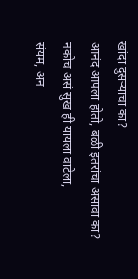खांदा दुसऱ्याचा का?
आनंद आपला होतो, बळी इतरांचा असावा का?
नकोच असं सुख ही यायला वाटेला,
संयम, अन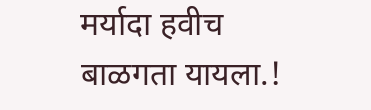मर्यादा हवीच बाळगता यायला.!